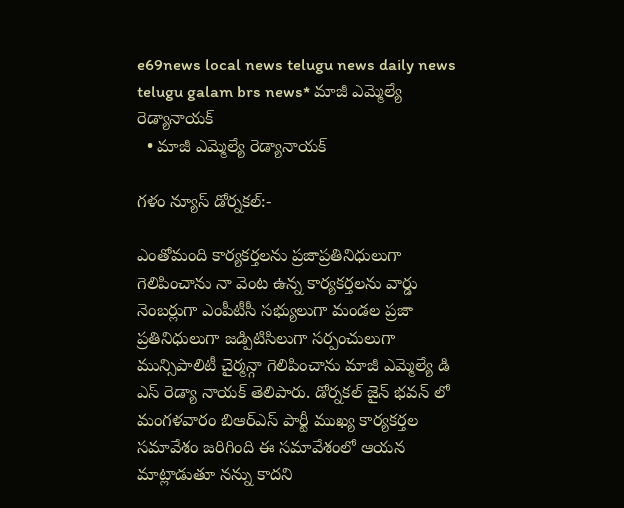e69news local news telugu news daily news telugu galam brs news* మాజీ ఎమ్మెల్యే రెడ్యానాయక్
  • మాజీ ఎమ్మెల్యే రెడ్యానాయక్

గళం న్యూస్ డోర్నకల్:-

ఎంతోమంది కార్యకర్తలను ప్రజాప్రతినిధులుగా గెలిపించాను నా వెంట ఉన్న కార్యకర్తలను వార్డు నెంబర్లుగా ఎంపీటీసీ సభ్యులుగా మండల ప్రజా ప్రతినిధులుగా జడ్పిటిసిలుగా సర్పంచులుగా మున్సిపాలిటీ చైర్మన్గా గెలిపించాను మాజీ ఎమ్మెల్యే డి ఎస్ రెడ్యా నాయక్ తెలిపారు. డోర్నకల్ జైన్ భవన్ లో మంగళవారం బిఆర్ఎస్ పార్టీ ముఖ్య కార్యకర్తల సమావేశం జరిగింది ఈ సమావేశంలో ఆయన మాట్లాడుతూ నన్ను కాదని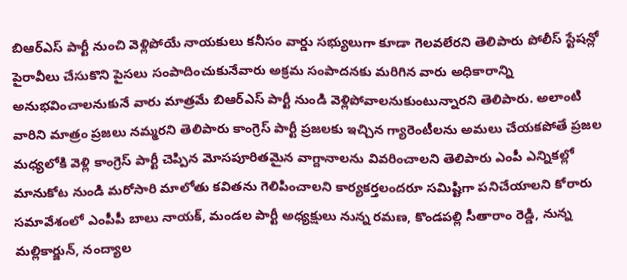బిఆర్ఎస్ పార్టీ నుంచి వెళ్లిపోయే నాయకులు కనీసం వార్డు సభ్యులుగా కూడా గెలవలేరని తెలిపారు పోలీస్ స్టేషన్లో పైరావీలు చేసుకొని పైసలు సంపాదించుకునేవారు అక్రమ సంపాదనకు మరిగిన వారు అధికారాన్ని అనుభవించాలనుకునే వారు మాత్రమే బిఆర్ఎస్ పార్టీ నుండి వెళ్లిపోవాలనుకుంటున్నారని తెలిపారు. అలాంటి వారిని మాత్రం ప్రజలు నమ్మరని తెలిపారు కాంగ్రెస్ పార్టీ ప్రజలకు ఇచ్చిన గ్యారెంటీలను అమలు చేయకపోతే ప్రజల మధ్యలోకి వెళ్లి కాంగ్రెస్ పార్టీ చెప్పిన మోసపూరితమైన వాగ్దానాలను వివరించాలని తెలిపారు ఎంపీ ఎన్నికల్లో మానుకోట నుండి మరోసారి మాలోతు కవితను గెలిపించాలని కార్యకర్తలందరూ సమిష్టిగా పనిచేయాలని కోరారు సమావేశంలో ఎంపీపీ బాలు నాయక్, మండల పార్టీ అధ్యక్షులు నున్న రమణ, కొండపల్లి సీతారాం రెడ్డి, నున్న మల్లికార్జున్, నంద్యాల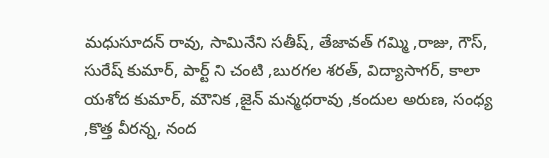మధుసూదన్ రావు, సామినేని సతీష్, తేజావత్ గమ్మి ,రాజు, గౌస్, సురేష్ కుమార్, పార్ట్ ని చంటి ,బురగల శరత్, విద్యాసాగర్, కాలా యశోద కుమార్, మౌనిక ,జైన్ మన్మధరావు ,కందుల అరుణ, సంధ్య ,కొత్త వీరన్న, నంద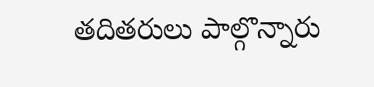తదితరులు పాల్గొన్నారు‌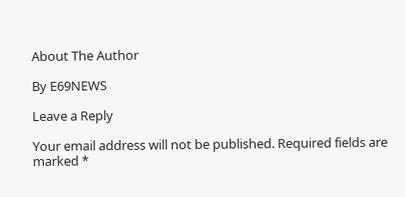About The Author

By E69NEWS

Leave a Reply

Your email address will not be published. Required fields are marked *